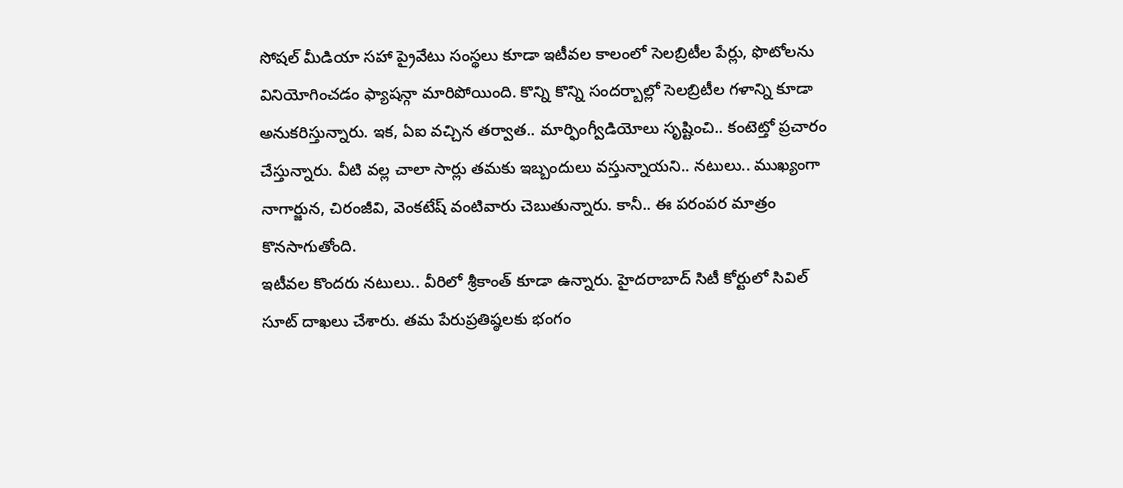సోషల్ మీడియా సహా ప్రైవేటు సంస్థలు కూడా ఇటీవల కాలంలో సెలబ్రిటీల పేర్లు, ఫొటోలను వినియోగించడం ఫ్యాషన్గా మారిపోయింది. కొన్ని కొన్ని సందర్బాల్లో సెలబ్రిటీల గళాన్ని కూడా అనుకరిస్తున్నారు. ఇక, ఏఐ వచ్చిన తర్వాత.. మార్ఫింగ్వీడియోలు సృష్టించి.. కంటెట్తో ప్రచారం చేస్తున్నారు. వీటి వల్ల చాలా సార్లు తమకు ఇబ్బందులు వస్తున్నాయని.. నటులు.. ముఖ్యంగా నాగార్జున, చిరంజీవి, వెంకటేష్ వంటివారు చెబుతున్నారు. కానీ.. ఈ పరంపర మాత్రం కొనసాగుతోంది.
ఇటీవల కొందరు నటులు.. వీరిలో శ్రీకాంత్ కూడా ఉన్నారు. హైదరాబాద్ సిటీ కోర్టులో సివిల్ సూట్ దాఖలు చేశారు. తమ పేరుప్రతిష్ఠలకు భంగం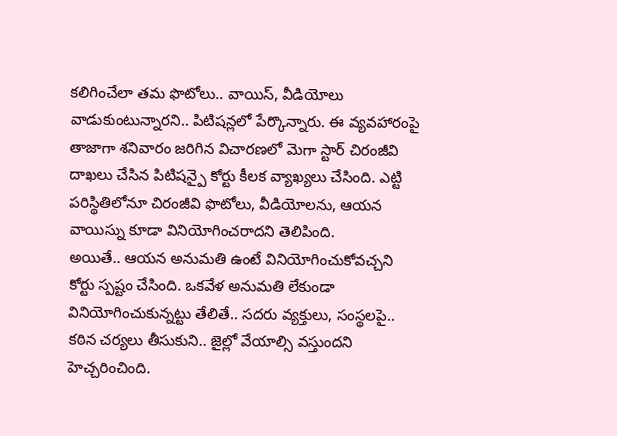కలిగించేలా తమ ఫొటోలు.. వాయిస్, వీడియోలు వాడుకుంటున్నారని.. పిటిషన్లలో పేర్కొన్నారు. ఈ వ్యవహారంపై తాజాగా శనివారం జరిగిన విచారణలో మెగా స్టార్ చిరంజీవి దాఖలు చేసిన పిటిషన్పై కోర్టు కీలక వ్యాఖ్యలు చేసింది. ఎట్టి పరిస్థితిలోనూ చిరంజీవి ఫొటోలు, వీడియోలను, ఆయన వాయిస్ను కూడా వినియోగించరాదని తెలిపింది.
అయితే.. ఆయన అనుమతి ఉంటే వినియోగించుకోవచ్చని కోర్టు స్పష్టం చేసింది. ఒకవేళ అనుమతి లేకుండా వినియోగించుకున్నట్టు తేలితే.. సదరు వ్యక్తులు, సంస్థలపై.. కఠిన చర్యలు తీసుకుని.. జైల్లో వేయాల్సి వస్తుందని హెచ్చరించింది.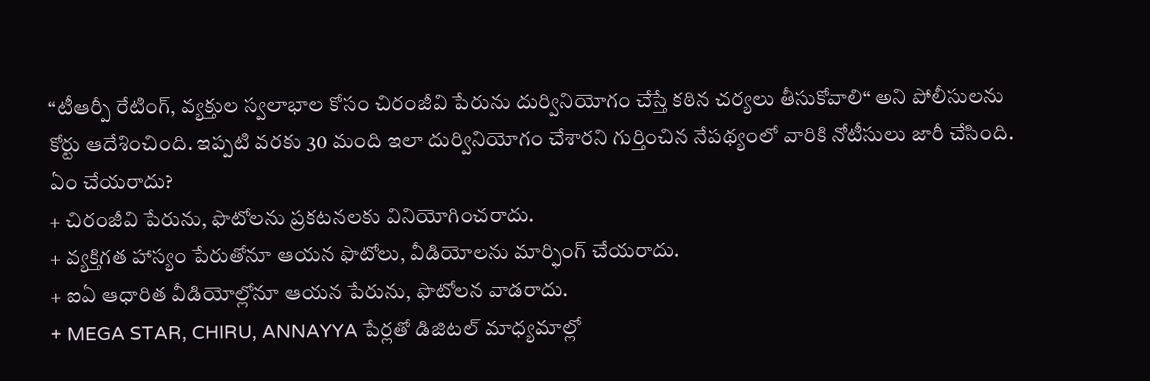“టీఆర్పీ రేటింగ్, వ్యక్తుల స్వలాభాల కోసం చిరంజీవి పేరును దుర్వినియోగం చేస్తే కఠిన చర్యలు తీసుకోవాలి“ అని పోలీసులను కోర్టు ఆదేశించింది. ఇప్పటి వరకు 30 మంది ఇలా దుర్వినియోగం చేశారని గుర్తించిన నేపథ్యంలో వారికి నోటీసులు జారీ చేసింది.
ఏం చేయరాదు?
+ చిరంజీవి పేరును, ఫొటోలను ప్రకటనలకు వినియోగించరాదు.
+ వ్యక్తిగత హాస్యం పేరుతోనూ ఆయన ఫొటోలు, వీడియోలను మార్ఫింగ్ చేయరాదు.
+ ఐఏ ఆధారిత వీడియోల్లోనూ ఆయన పేరును, ఫొటోలన వాడరాదు.
+ MEGA STAR, CHIRU, ANNAYYA పేర్లతో డిజిటల్ మాధ్యమాల్లో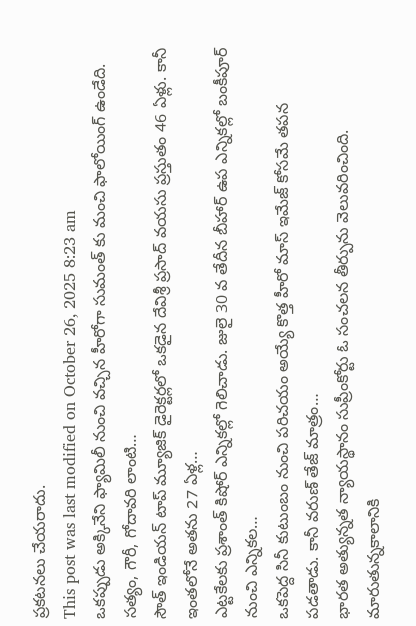ప్రకటనలు చేయరాదు.
This post was last modified on October 26, 2025 8:23 am
ఒకప్పుడు అక్కినేని ఫ్యామిలీ నుంచి వచ్చిన హీరోగా సుమంత్ కు మంచి ఫాలోయింగ్ ఉండేది. సత్యం, గౌరీ, గోదావరి లాంటి…
సౌత్ ఇండియన్ టాప్ మ్యూజిక్ డైరెక్టర్లలో ఒకడైన దేవిశ్రీ ప్రసాద్ వయసు ప్రస్తుతం 46 ఏళ్లు. కానీ ఇంతలోనే అతను 27 ఏళ్ల…
ఎట్టకేలకు ప్రశాంత్ కిషోర్ ఎన్నికల్లో గెలిచాడు. జులై 30 వ తేదీన బీహార్ ఉప ఎన్నికల్లో బంకీపూర్ నుంచి ఎన్నికల…
ఒకపెద్ద సినీ కుటుంబం నుంచి పరిచయం అయ్యే కొత్త హీరో మాస్ ఇమేజ్ కోసమే తపన పడతాడు. కానీ వరుణ్ తేజ్ మాత్రం…
భారత అత్యున్నత న్యాయస్థానం సుప్రీంకోర్టు ఓ సంచలన తీర్పును వెలువరించింది. మారుతున్నకాలానికి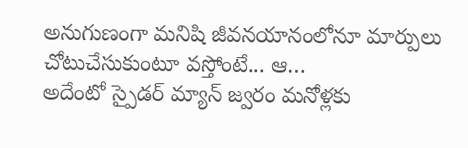అనుగుణంగా మనిషి జీవనయానంలోనూ మార్పులు చోటుచేసుకుంటూ వస్తోంటే... ఆ…
అదేంటో స్పైడర్ మ్యాన్ జ్వరం మనోళ్లకు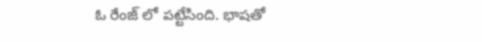ఓ రేంజ్ లో పట్టేసింది. భాషతో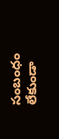సంబంధం లేకుండా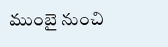ముంబై నుంచి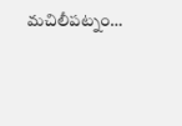మచిలీపట్నం…